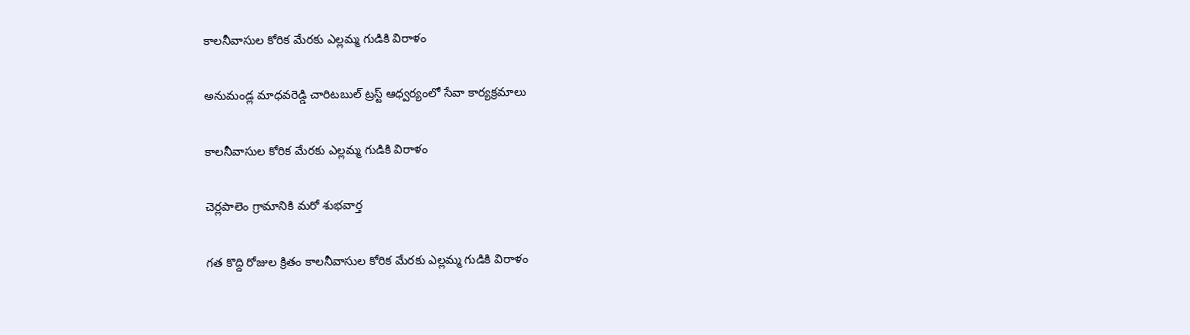కాలనీవాసుల కోరిక మేరకు ఎల్లమ్మ గుడికి విరాళం

అనుమండ్ల మాధవరెడ్డి చారిటబుల్ ట్రస్ట్ ఆధ్వర్యంలో సేవా కార్యక్రమాలు

కాలనీవాసుల కోరిక మేరకు ఎల్లమ్మ గుడికి విరాళం

చెర్లపాలెం గ్రామానికి మరో శుభవార్త

గత కొద్ది రోజుల క్రితం కాలనీవాసుల కోరిక మేరకు ఎల్లమ్మ గుడికి విరాళం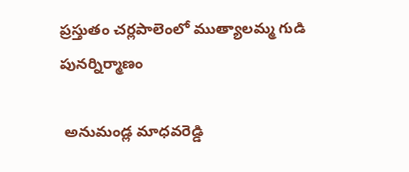ప్రస్తుతం చర్లపాలెంలో ముత్యాలమ్మ గుడి పునర్నిర్మాణం

 అనుమండ్ల మాధవరెడ్డి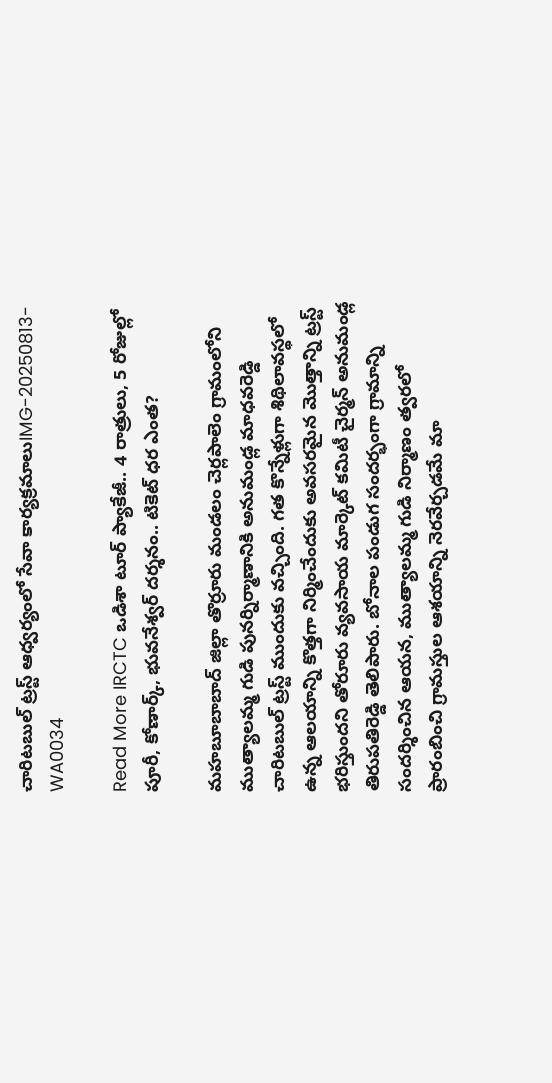చారిటబుల్ ట్రస్ట్ ఆధ్వర్యంలో సేవా కార్యక్రమాలుIMG-20250813-WA0034

Read More IRCTC ఒడిశా టూర్ ప్యాకేజీ.. 4 రాత్రులు, 5 రోజుల్లో పూరీ, కోణార్క్, భువనేశ్వర్ దర్శనం.. టికెట్ ధర ఎంత?

మహబూబాబాద్ జిల్లా తొర్రూరు మండలం చెర్లపాలెం గ్రామంలోని ముత్యాలమ్మ గుడి పునర్నిర్మాణానికి అనుమండ్ల మాధవరెడ్డి చారిటబుల్ ట్రస్ట్ ముందుకు వచ్చింది. గత కొన్నేళ్లుగా శిథిలావస్థలో ఉన్న ఆలయాన్ని కొత్తగా నిర్మించేందుకు అవసరమైన మొత్తాన్ని ట్రస్ట్ భరిస్తుందని తోరూరు వ్యవసాయ మార్కెట్ కమిటీ చైర్మన్ అనుమండ్ల తిరుపతిరెడ్డి తెలిపారు. బోనాల పండుగ సందర్భంగా గ్రామాన్ని సందర్శించిన ఆయన, ముత్యాలమ్మ గుడి నిర్మాణం త్వరలో ప్రారంబించి గ్రామస్తుల ఆశయాన్ని నెరవేర్చడమే మా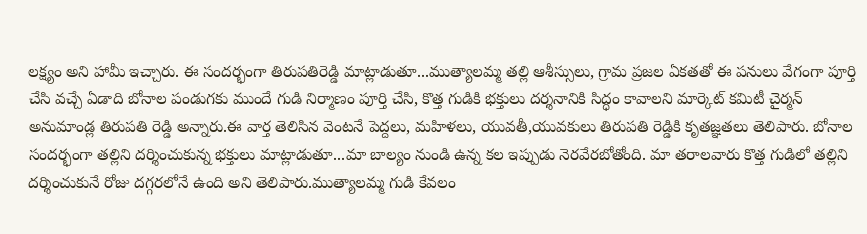లక్ష్యం అని హామీ ఇచ్చారు. ఈ సందర్భంగా తిరుపతిరెడ్డి మాట్లాడుతూ...ముత్యాలమ్మ తల్లి ఆశీస్సులు, గ్రామ ప్రజల ఏకతతో ఈ పనులు వేగంగా పూర్తి చేసి వచ్చే ఏడాది బోనాల పండుగకు ముందే గుడి నిర్మాణం పూర్తి చేసి, కొత్త గుడికి భక్తులు దర్శనానికి సిద్ధం కావాలని మార్కెట్ కమిటీ చైర్మన్ అనుమాండ్ల తిరుపతి రెడ్డి అన్నారు.ఈ వార్త తెలిసిన వెంటనే పెద్దలు, మహిళలు, యువతీ,యువకులు తిరుపతి రెడ్డికి కృతజ్ఞతలు తెలిపారు. బోనాల సందర్భంగా తల్లిని దర్శించుకున్న భక్తులు మాట్లాడుతూ...మా బాల్యం నుండి ఉన్న కల ఇప్పుడు నెరవేరబోతోంది. మా తరాలవారు కొత్త గుడిలో తల్లిని దర్శించుకునే రోజు దగ్గరలోనే ఉంది అని తెలిపారు.ముత్యాలమ్మ గుడి కేవలం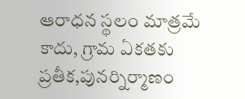ఆరాధన స్థలం మాత్రమే కాదు, గ్రామ ఏకతకు ప్రతీక,పునర్నిర్మాణం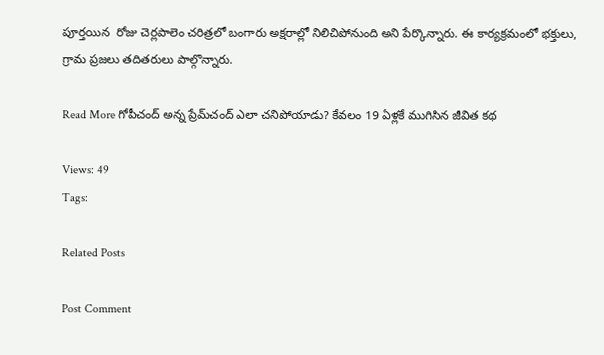పూర్తయిన  రోజు చెర్లపాలెం చరిత్రలో బంగారు అక్షరాల్లో నిలిచిపోనుంది అని పేర్కొన్నారు. ఈ కార్యక్రమంలో భక్తులు, గ్రామ ప్రజలు తదితరులు పాల్గొన్నారు.

Read More గోపీచంద్ అన్న ప్రేమ్‌చంద్ ఎలా చనిపోయాడు? కేవలం 19 ఏళ్లకే ముగిసిన జీవిత కథ

Views: 49
Tags:

Related Posts

Post Comment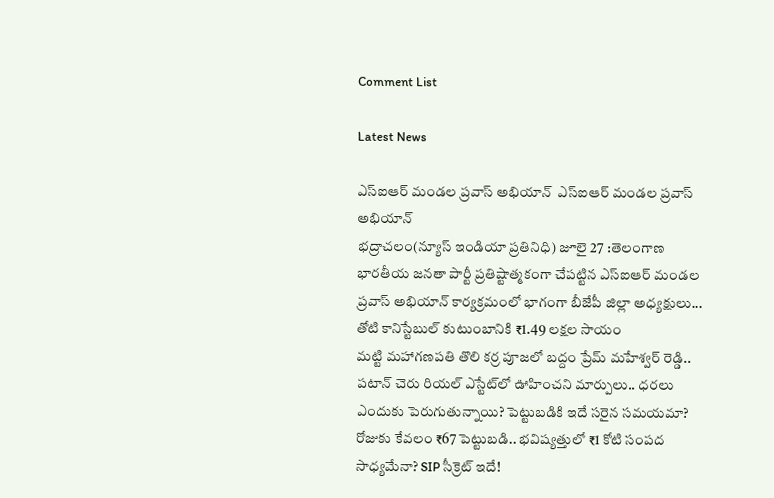Comment List

Latest News

ఎస్ఐఆర్ మండల ప్రవాస్ అభియాన్‌  ఎస్ఐఆర్ మండల ప్రవాస్ అభియాన్‌
భద్రాచలం(న్యూస్ ఇండియా ప్రతినిధి) జూలై 27 :తెలంగాణ భారతీయ జనతా పార్టీ ప్రతిష్టాత్మకంగా చేపట్టిన ఎస్ఐఆర్ మండల ప్రవాస్ అభియాన్ కార్యక్రమంలో భాగంగా బీజేపీ జిల్లా అధ్యక్షులు...
తోటి కానిస్టేబుల్ కుటుంబానికి ₹1.49 లక్షల సాయం
మట్టి మహాగణపతి తొలి కర్ర పూజలో బద్దం ప్రేమ్ మహేశ్వర్ రెడ్డి..
పటాన్ చెరు రియల్ ఎస్టేట్‌లో ఊహించని మార్పులు.. ధరలు ఎందుకు పెరుగుతున్నాయి? పెట్టుబడికి ఇదే సరైన సమయమా?
రోజుకు కేవలం ₹67 పెట్టుబడి.. భవిష్యత్తులో ₹1 కోటి సంపద సాధ్యమేనా? SIP సీక్రెట్ ఇదే!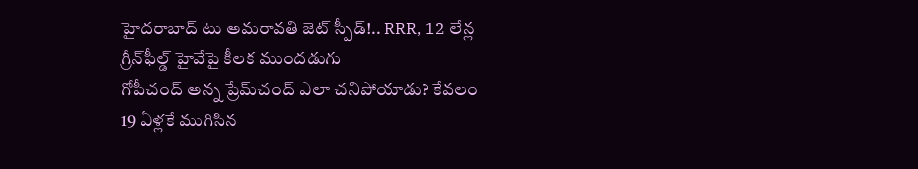హైదరాబాద్ టు అమరావతి జెట్ స్పీడ్!.. RRR, 12 లేన్ల గ్రీన్‌ఫీల్డ్ హైవేపై కీలక ముందడుగు
గోపీచంద్ అన్న ప్రేమ్‌చంద్ ఎలా చనిపోయాడు? కేవలం 19 ఏళ్లకే ముగిసిన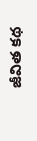జీవిత కథ